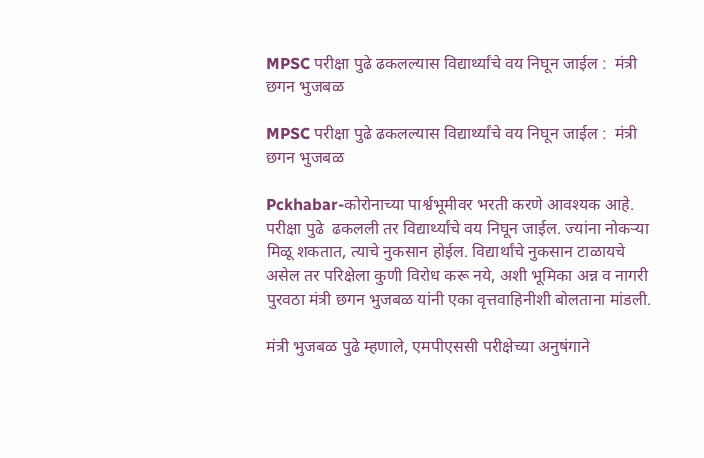MPSC परीक्षा पुढे ढकलल्यास विद्यार्थ्यांचे वय निघून जाईल :  मंत्री छगन भुजबळ

MPSC परीक्षा पुढे ढकलल्यास विद्यार्थ्यांचे वय निघून जाईल :  मंत्री छगन भुजबळ

Pckhabar-कोरोनाच्या पार्श्वभूमीवर भरती करणे आवश्यक आहे. परीक्षा पुढे  ढकलली तर विद्यार्थ्यांचे वय निघून जाईल. ज्यांना नोकर्‍या मिळू शकतात, त्याचे नुकसान होईल. विद्यार्थांचे नुकसान टाळायचे असेल तर परिक्षेला कुणी विरोध करू नये, अशी भूमिका अन्न व नागरी पुरवठा मंत्री छगन भुजबळ यांनी एका वृत्तवाहिनीशी बोलताना मांडली.

मंत्री भुजबळ पुढे म्हणाले, एमपीएससी परीक्षेच्या अनुषंगाने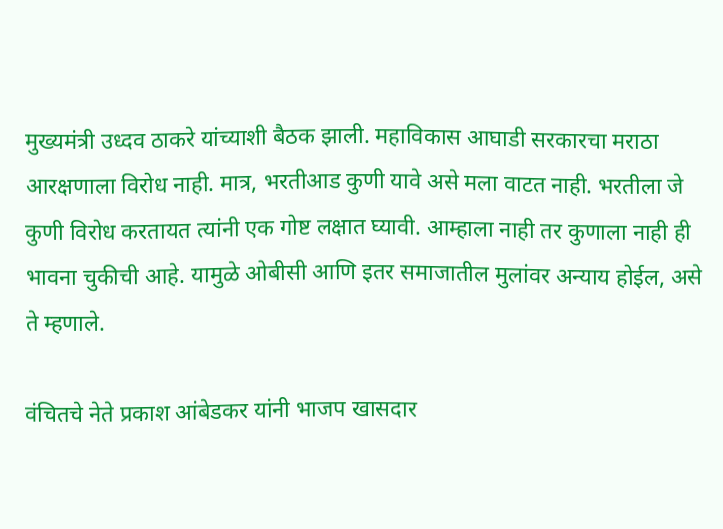मुख्यमंत्री उध्दव ठाकरे यांच्याशी बैठक झाली. महाविकास आघाडी सरकारचा मराठा आरक्षणाला विरोध नाही. मात्र, भरतीआड कुणी यावे असे मला वाटत नाही. भरतीला जे कुणी विरोध करतायत त्यांनी एक गोष्ट लक्षात घ्यावी. आम्हाला नाही तर कुणाला नाही ही भावना चुकीची आहे. यामुळे ओबीसी आणि इतर समाजातील मुलांवर अन्याय होईल, असे ते म्हणाले.

वंचितचे नेते प्रकाश आंबेडकर यांनी भाजप खासदार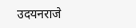उदयनराजे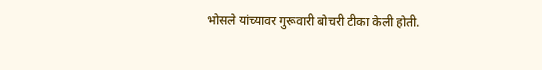भोसले यांच्यावर गुरूवारी बोचरी टीका केली होती.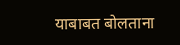याबाबत बोलताना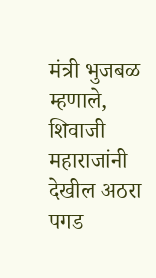मंत्री भुजबळ म्हणाले, शिवाजी महाराजांनी देखील अठरा पगड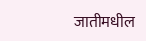जातीमधील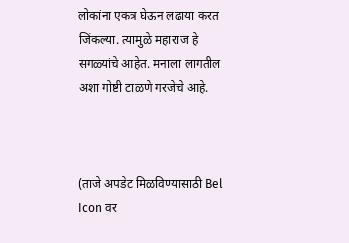लोकांना एकत्र घेऊन लढाया करत जिंकल्या. त्यामुळे महाराज हे सगळ्यांचे आहेत. मनाला लागतील अशा गोष्टी टाळणे गरजेचे आहे.



(ताजे अपडेट मिळविण्यासाठी Bel Icon वर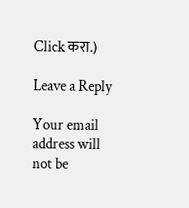Click करा.)

Leave a Reply

Your email address will not be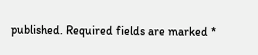published. Required fields are marked *